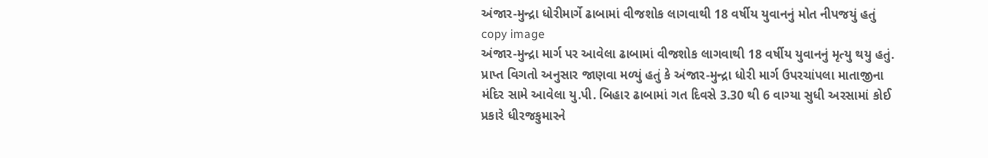અંજાર-મુન્દ્રા ધોરીમાર્ગે ઢાબામાં વીજશોક લાગવાથી 18 વર્ષીય યુવાનનું મોત નીપજયું હતું
copy image
અંજાર-મુન્દ્રા માર્ગ પર આવેલા ઢાબામાં વીજશોક લાગવાથી 18 વર્ષીય યુવાનનું મૃત્યુ થયુ હતું. પ્રાપ્ત વિગતો અનુસાર જાણવા મળ્યું હતું કે અંજાર-મુન્દ્રા ધોરી માર્ગ ઉપરચાંપલા માતાજીના મંદિર સામે આવેલા યુ.પી. બિહાર ઢાબામાં ગત દિવસે 3.30 થી 6 વાગ્યા સુધી અરસામાં કોઈ પ્રકારે ધીરજકુમારને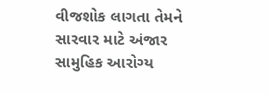વીજશોક લાગતા તેમને સારવાર માટે અંજાર સામુહિક આરોગ્ય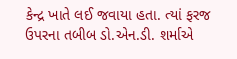કેન્દ્ર ખાતે લઈ જવાયા હતા. ત્યાં ફરજ ઉપરના તબીબ ડો.એન.ડી. શર્માએ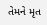તેમને મૃત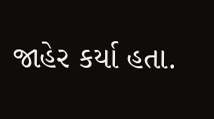જાહેર કર્યા હતા.